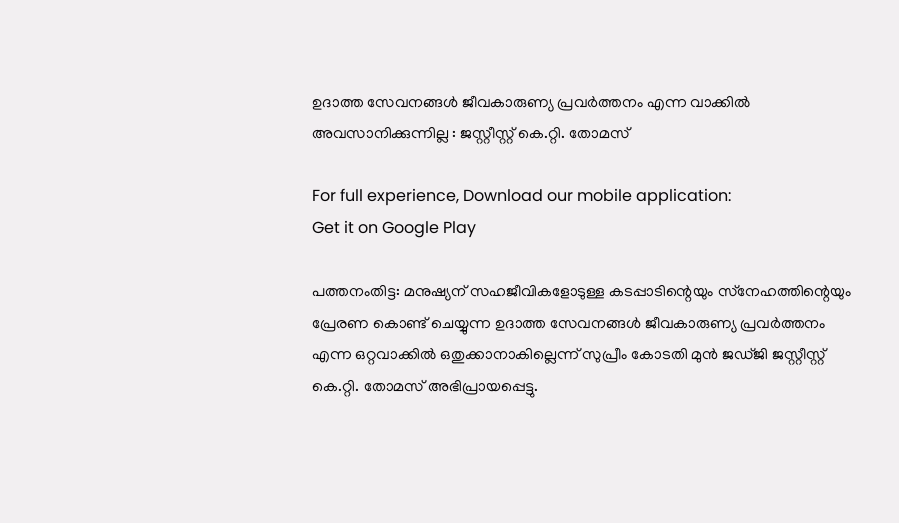ഉദാത്ത സേവനങ്ങൾ ജീവകാരുണ്യ പ്രവർത്തനം എന്ന വാക്കിൽ അവസാനിക്കുന്നില്ല : ജസ്റ്റീസ്റ്റ് കെ.റ്റി. തോമസ്

For full experience, Download our mobile application:
Get it on Google Play

പത്തനംതിട്ട: മനുഷ്യന് സഹജീവികളോടുള്ള കടപ്പാടിന്റെയും സ്‌നേഹത്തിന്റെയും പ്രേരണ കൊണ്ട് ചെയ്യുന്ന ഉദാത്ത സേവനങ്ങൾ ജീവകാരുണ്യ പ്രവർത്തനം എന്ന ഒറ്റവാക്കിൽ ഒതുക്കാനാകില്ലെന്ന് സുപ്രീം കോടതി മുൻ ജഡ്ജി ജസ്റ്റീസ്റ്റ് കെ.റ്റി. തോമസ് അഭിപ്രായപ്പെട്ടു.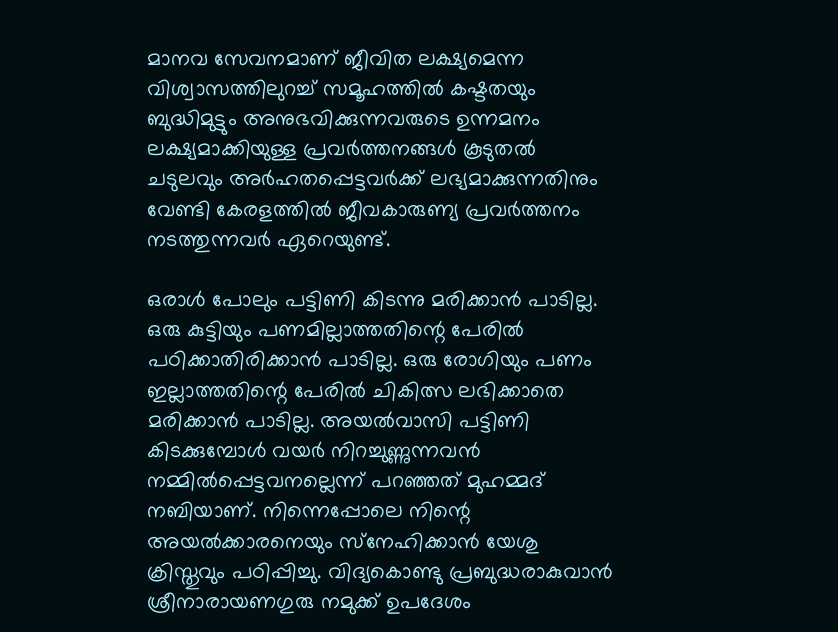മാനവ സേവനമാണ് ജീവിത ലക്ഷ്യമെന്ന വിശ്വാസത്തിലുറച്ച് സമൂഹത്തിൽ കഷ്ടതയും ബുദ്ധിമുട്ടും അനുഭവിക്കുന്നവരുടെ ഉന്നമനം ലക്ഷ്യമാക്കിയുള്ള പ്രവർത്തനങ്ങൾ കൂടുതൽ ചടുലവും അർഹതപ്പെട്ടവർക്ക് ലഭ്യമാക്കുന്നതിനും വേണ്ടി കേരളത്തിൽ ജീവകാരുണ്യ പ്രവർത്തനം നടത്തുന്നവർ ഏറെയുണ്ട്.

ഒരാൾ പോലും പട്ടിണി കിടന്നു മരിക്കാൻ പാടില്ല. ഒരു കുട്ടിയും പണമില്ലാത്തതിന്റെ പേരിൽ പഠിക്കാതിരിക്കാൻ പാടില്ല. ഒരു രോഗിയും പണം ഇല്ലാത്തതിന്റെ പേരിൽ ചികിത്സ ലഭിക്കാതെ മരിക്കാൻ പാടില്ല. അയൽവാസി പട്ടിണി കിടക്കുമ്പോൾ വയർ നിറച്ചുണ്ണുന്നവൻ നമ്മിൽപ്പെട്ടവനല്ലെന്ന് പറഞ്ഞത് മുഹമ്മദ് നബിയാണ്. നിന്നെപ്പോലെ നിന്റെ അയൽക്കാരനെയും സ്‌നേഹിക്കാൻ യേശു ക്രിസ്തുവും പഠിപ്പിച്ചു. വിദ്യകൊണ്ടു പ്രബുദ്ധരാകുവാൻ ശ്രീനാരായണഗുരു നമുക്ക് ഉപദേശം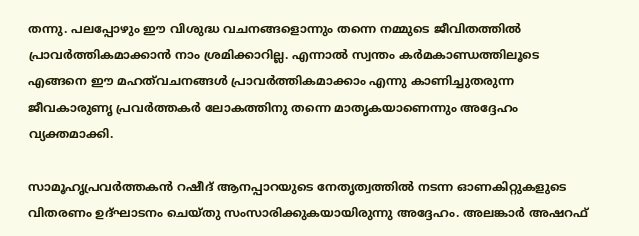തന്നു. പലപ്പോഴും ഈ വിശുദ്ധ വചനങ്ങളൊന്നും തന്നെ നമ്മുടെ ജീവിതത്തിൽ പ്രാവർത്തികമാക്കാൻ നാം ശ്രമിക്കാറില്ല. എന്നാൽ സ്വന്തം കർമകാണ്ഡത്തിലൂടെ എങ്ങനെ ഈ മഹത്‌വചനങ്ങൾ പ്രാവർത്തികമാക്കാം എന്നു കാണിച്ചുതരുന്ന ജീവകാരുണൃ പ്രവർത്തകർ ലോകത്തിനു തന്നെ മാതൃകയാണെന്നും അദ്ദേഹം വ്യക്തമാക്കി.

സാമൂഹൃപ്രവർത്തകൻ റഷീദ് ആനപ്പാറയുടെ നേതൃത്വത്തിൽ നടന്ന ഓണകിറ്റുകളുടെ വിതരണം ഉദ്ഘാടനം ചെയ്തു സംസാരിക്കുകയായിരുന്നു അദ്ദേഹം. അലങ്കാർ അഷറഫ്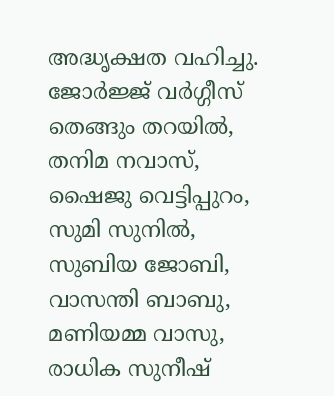അദ്ധൃക്ഷത വഹിച്ചു. ജോർജ്ജ് വർഗ്ഗീസ് തെങ്ങും തറയിൽ, തനിമ നവാസ്, ഷൈജു വെട്ടിപ്പുറം, സുമി സുനിൽ, സുബിയ ജോബി, വാസന്തി ബാബു, മണിയമ്മ വാസു, രാധിക സുനീഷ്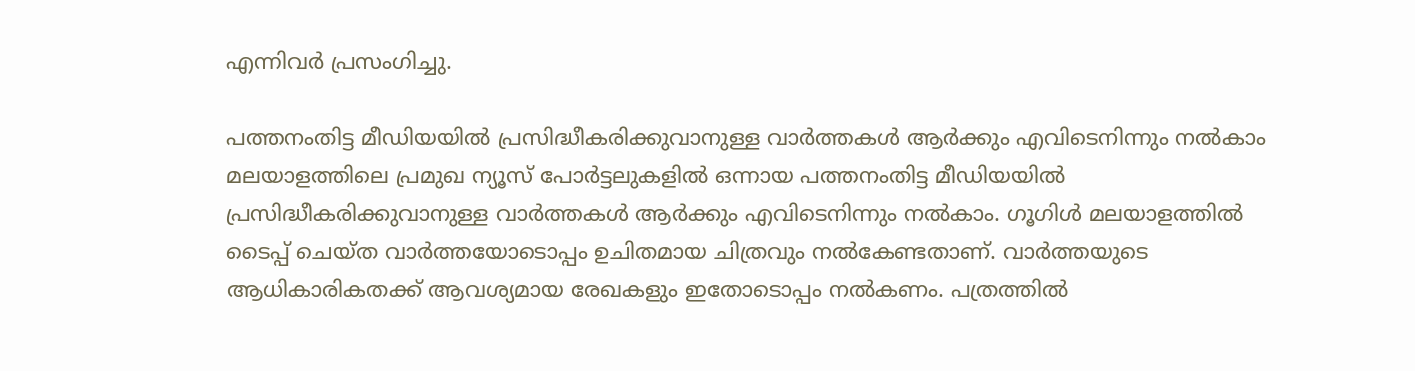എന്നിവർ പ്രസംഗിച്ചു.

പത്തനംതിട്ട മീഡിയയില്‍ പ്രസിദ്ധീകരിക്കുവാനുള്ള വാര്‍ത്തകള്‍ ആര്‍ക്കും എവിടെനിന്നും നല്‍കാം
മലയാളത്തിലെ പ്രമുഖ ന്യൂസ് പോര്‍ട്ടലുകളില്‍ ഒന്നായ പത്തനംതിട്ട മീഡിയയില്‍ പ്രസിദ്ധീകരിക്കുവാനുള്ള വാര്‍ത്തകള്‍ ആര്‍ക്കും എവിടെനിന്നും നല്‍കാം. ഗൂഗിള്‍ മലയാളത്തില്‍ ടൈപ്പ് ചെയ്ത വാര്‍ത്തയോടൊപ്പം ഉചിതമായ ചിത്രവും നല്‍കേണ്ടതാണ്. വാര്‍ത്തയുടെ ആധികാരികതക്ക് ആവശ്യമായ രേഖകളും ഇതോടൊപ്പം നല്‍കണം. പത്രത്തില്‍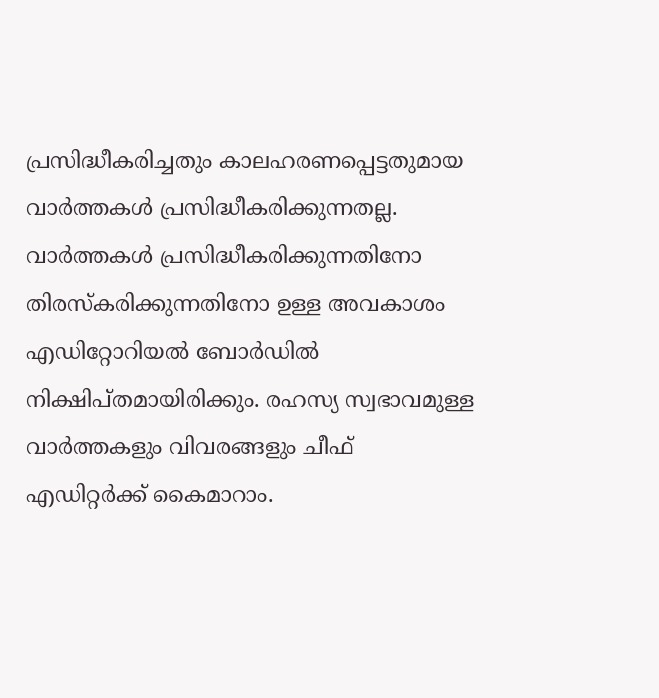പ്രസിദ്ധീകരിച്ചതും കാലഹരണപ്പെട്ടതുമായ വാര്‍ത്തകള്‍ പ്രസിദ്ധീകരിക്കുന്നതല്ല. വാര്‍ത്തകള്‍ പ്രസിദ്ധീകരിക്കുന്നതിനോ തിരസ്കരിക്കുന്നതിനോ ഉള്ള അവകാശം  എഡിറ്റോറിയല്‍ ബോര്‍ഡില്‍ നിക്ഷിപ്തമായിരിക്കും. രഹസ്യ സ്വഭാവമുള്ള വാര്‍ത്തകളും വിവരങ്ങളും ചീഫ് എഡിറ്റര്‍ക്ക് കൈമാറാം.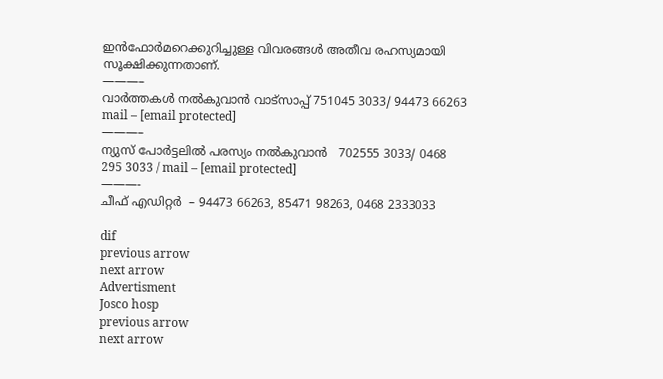ഇന്‍ഫോര്‍മറെക്കുറിച്ചുള്ള വിവരങ്ങള്‍ അതീവ രഹസ്യമായി സൂക്ഷിക്കുന്നതാണ്.
———–
വാര്‍ത്തകള്‍ നല്‍കുവാന്‍ വാട്സാപ്പ് 751045 3033/ 94473 66263 mail – [email protected]
———–
ന്യുസ് പോര്‍ട്ടലില്‍ പരസ്യം നല്‍കുവാന്‍   702555 3033/ 0468  295 3033 / mail – [email protected]
———-
ചീഫ് എഡിറ്റര്‍  – 94473 66263, 85471 98263, 0468 2333033

dif
previous arrow
next arrow
Advertisment
Josco hosp
previous arrow
next arrow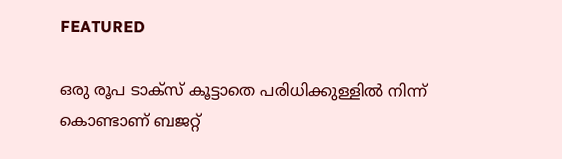FEATURED

ഒരു രൂപ ടാക്സ് കൂട്ടാതെ പരിധിക്കുള്ളിൽ നിന്ന് കൊണ്ടാണ് ബജറ്റ്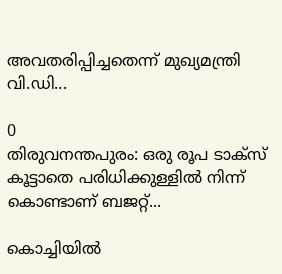അവതരിപ്പിച്ചതെന്ന് മുഖ്യമന്ത്രി വി.ഡി...

0
തിരുവനന്തപുരം: ഒരു രൂപ ടാക്സ് കൂട്ടാതെ പരിധിക്കുള്ളിൽ നിന്ന് കൊണ്ടാണ് ബജറ്റ്...

കൊച്ചിയില്‍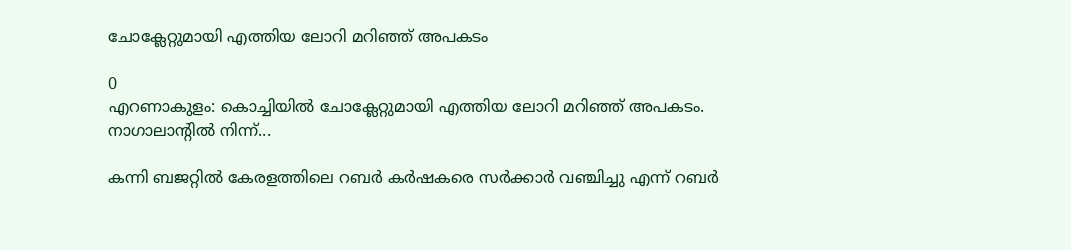ചോക്ലേറ്റുമായി എത്തിയ ലോറി മറിഞ്ഞ് അപകടം

0
എറണാകുളം: കൊച്ചിയില്‍ ചോക്ലേറ്റുമായി എത്തിയ ലോറി മറിഞ്ഞ് അപകടം. നാഗാലാന്റില്‍ നിന്ന്...

കന്നി ബജറ്റിൽ കേരളത്തിലെ റബർ കർഷകരെ സർക്കാർ വഞ്ചിച്ചു എന്ന് റബർ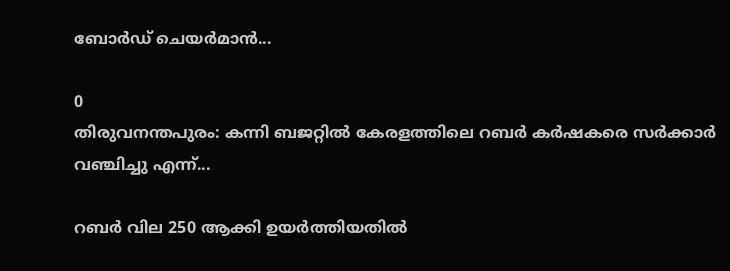ബോർഡ്‌ ചെയർമാൻ...

0
തിരുവനന്തപുരം: കന്നി ബജറ്റിൽ കേരളത്തിലെ റബർ കർഷകരെ സർക്കാർ വഞ്ചിച്ചു എന്ന്...

റബർ വില 250 ആക്കി ഉയർത്തിയതിൽ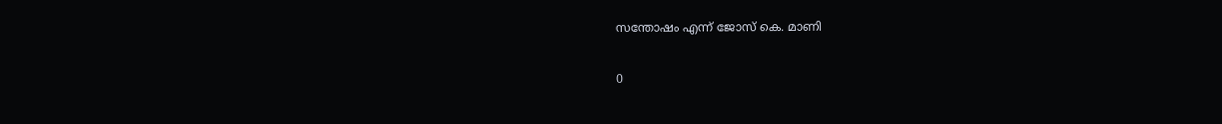സന്തോഷം എന്ന് ജോസ് കെ. മാണി

0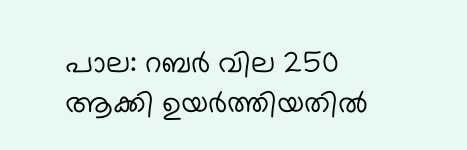പാല: റബർ വില 250 ആക്കി ഉയർത്തിയതിൽ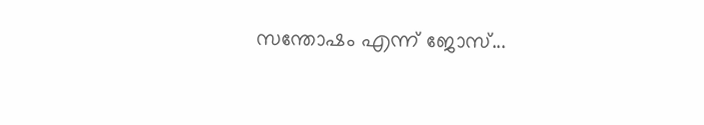സന്തോഷം എന്ന് ജോസ്...